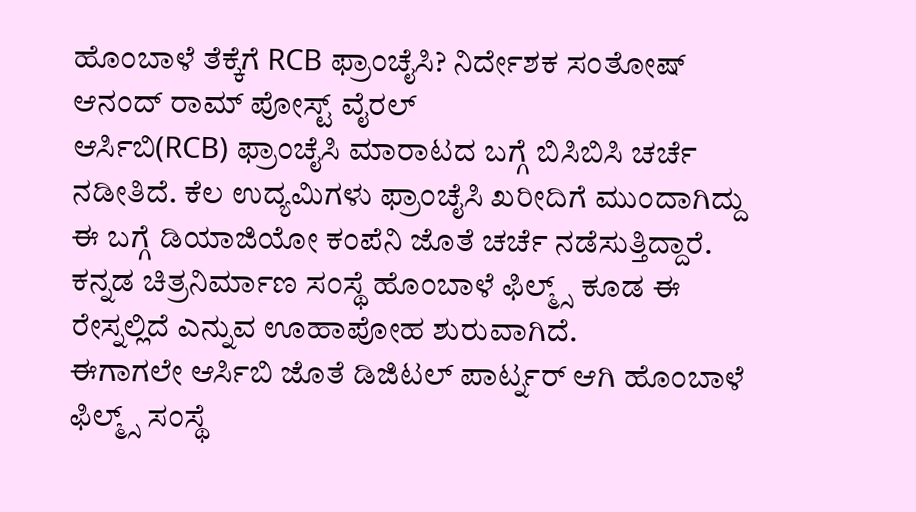ಹೊಂಬಾಳೆ ತೆಕ್ಕೆಗೆ RCB ಫ್ರಾಂಚೈಸಿ? ನಿರ್ದೇಶಕ ಸಂತೋಷ್ ಆನಂದ್ ರಾಮ್ ಪೋಸ್ಟ್ ವೈರಲ್
ಆರ್ಸಿಬಿ(RCB) ಫ್ರಾಂಚೈಸಿ ಮಾರಾಟದ ಬಗ್ಗೆ ಬಿಸಿಬಿಸಿ ಚರ್ಚೆ ನಡೀತಿದೆ. ಕೆಲ ಉದ್ಯಮಿಗಳು ಫ್ರಾಂಚೈಸಿ ಖರೀದಿಗೆ ಮುಂದಾಗಿದ್ದು ಈ ಬಗ್ಗೆ ಡಿಯಾಜಿಯೋ ಕಂಪೆನಿ ಜೊತೆ ಚರ್ಚೆ ನಡೆಸುತ್ತಿದ್ದಾರೆ. ಕನ್ನಡ ಚಿತ್ರನಿರ್ಮಾಣ ಸಂಸ್ಥೆ ಹೊಂಬಾಳೆ ಫಿಲ್ಮ್ಸ್ ಕೂಡ ಈ ರೇಸ್ನಲ್ಲಿದೆ ಎನ್ನುವ ಊಹಾಪೋಹ ಶುರುವಾಗಿದೆ.
ಈಗಾಗಲೇ ಆರ್ಸಿಬಿ ಜೊತೆ ಡಿಜಿಟಲ್ ಪಾರ್ಟ್ನರ್ ಆಗಿ ಹೊಂಬಾಳೆ ಫಿಲ್ಮ್ಸ್ ಸಂಸ್ಥೆ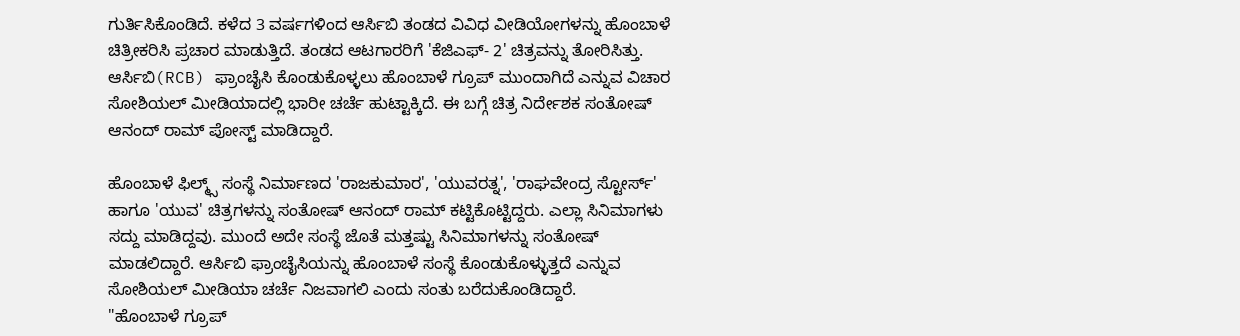ಗುರ್ತಿಸಿಕೊಂಡಿದೆ. ಕಳೆದ 3 ವರ್ಷಗಳಿಂದ ಆರ್ಸಿಬಿ ತಂಡದ ವಿವಿಧ ವೀಡಿಯೋಗಳನ್ನು ಹೊಂಬಾಳೆ ಚಿತ್ರೀಕರಿಸಿ ಪ್ರಚಾರ ಮಾಡುತ್ತಿದೆ. ತಂಡದ ಆಟಗಾರರಿಗೆ 'ಕೆಜಿಎಫ್- 2' ಚಿತ್ರವನ್ನು ತೋರಿಸಿತ್ತು. ಆರ್ಸಿಬಿ(RCB) ಫ್ರಾಂಚೈಸಿ ಕೊಂಡುಕೊಳ್ಳಲು ಹೊಂಬಾಳೆ ಗ್ರೂಪ್ ಮುಂದಾಗಿದೆ ಎನ್ನುವ ವಿಚಾರ ಸೋಶಿಯಲ್ ಮೀಡಿಯಾದಲ್ಲಿ ಭಾರೀ ಚರ್ಚೆ ಹುಟ್ಟಾಕ್ಕಿದೆ. ಈ ಬಗ್ಗೆ ಚಿತ್ರ ನಿರ್ದೇಶಕ ಸಂತೋಷ್ ಆನಂದ್ ರಾಮ್ ಪೋಸ್ಟ್ ಮಾಡಿದ್ದಾರೆ.

ಹೊಂಬಾಳೆ ಫಿಲ್ಮ್ಸ್ ಸಂಸ್ಥೆ ನಿರ್ಮಾಣದ 'ರಾಜಕುಮಾರ', 'ಯುವರತ್ನ', 'ರಾಘವೇಂದ್ರ ಸ್ಟೋರ್ಸ್' ಹಾಗೂ 'ಯುವ' ಚಿತ್ರಗಳನ್ನು ಸಂತೋಷ್ ಆನಂದ್ ರಾಮ್ ಕಟ್ಟಿಕೊಟ್ಟಿದ್ದರು. ಎಲ್ಲಾ ಸಿನಿಮಾಗಳು ಸದ್ದು ಮಾಡಿದ್ದವು. ಮುಂದೆ ಅದೇ ಸಂಸ್ಥೆ ಜೊತೆ ಮತ್ತಷ್ಟು ಸಿನಿಮಾಗಳನ್ನು ಸಂತೋಷ್ ಮಾಡಲಿದ್ದಾರೆ. ಆರ್ಸಿಬಿ ಫ್ರಾಂಚೈಸಿಯನ್ನು ಹೊಂಬಾಳೆ ಸಂಸ್ಥೆ ಕೊಂಡುಕೊಳ್ಳುತ್ತದೆ ಎನ್ನುವ ಸೋಶಿಯಲ್ ಮೀಡಿಯಾ ಚರ್ಚೆ ನಿಜವಾಗಲಿ ಎಂದು ಸಂತು ಬರೆದುಕೊಂಡಿದ್ದಾರೆ.
"ಹೊಂಬಾಳೆ ಗ್ರೂಪ್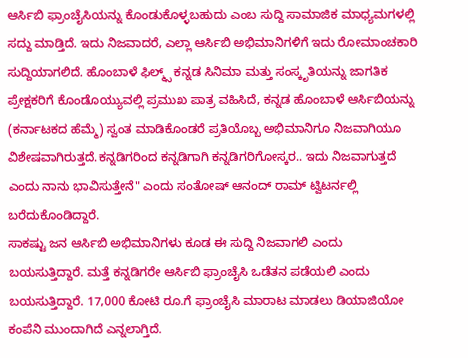ಆರ್ಸಿಬಿ ಫ್ರಾಂಚೈಸಿಯನ್ನು ಕೊಂಡುಕೊಳ್ಳಬಹುದು ಎಂಬ ಸುದ್ದಿ ಸಾಮಾಜಿಕ ಮಾಧ್ಯಮಗಳಲ್ಲಿ ಸದ್ದು ಮಾಡ್ತಿದೆ. ಇದು ನಿಜವಾದರೆ, ಎಲ್ಲಾ ಆರ್ಸಿಬಿ ಅಭಿಮಾನಿಗಳಿಗೆ ಇದು ರೋಮಾಂಚಕಾರಿ ಸುದ್ದಿಯಾಗಲಿದೆ. ಹೊಂಬಾಳೆ ಫಿಲ್ಮ್ಸ್ ಕನ್ನಡ ಸಿನಿಮಾ ಮತ್ತು ಸಂಸ್ಕೃತಿಯನ್ನು ಜಾಗತಿಕ ಪ್ರೇಕ್ಷಕರಿಗೆ ಕೊಂಡೊಯ್ಯುವಲ್ಲಿ ಪ್ರಮುಖ ಪಾತ್ರ ವಹಿಸಿದೆ, ಕನ್ನಡ ಹೊಂಬಾಳೆ ಆರ್ಸಿಬಿಯನ್ನು (ಕರ್ನಾಟಕದ ಹೆಮ್ಮೆ) ಸ್ವಂತ ಮಾಡಿಕೊಂಡರೆ ಪ್ರತಿಯೊಬ್ಬ ಅಭಿಮಾನಿಗೂ ನಿಜವಾಗಿಯೂ ವಿಶೇಷವಾಗಿರುತ್ತದೆ.ಕನ್ನಡಿಗರಿಂದ ಕನ್ನಡಿಗಾಗಿ ಕನ್ನಡಿಗರಿಗೋಸ್ಕರ.. ಇದು ನಿಜವಾಗುತ್ತದೆ ಎಂದು ನಾನು ಭಾವಿಸುತ್ತೇನೆ" ಎಂದು ಸಂತೋಷ್ ಆನಂದ್ ರಾಮ್ ಟ್ವಿಟರ್ನಲ್ಲಿ ಬರೆದುಕೊಂಡಿದ್ದಾರೆ.
ಸಾಕಷ್ಟು ಜನ ಆರ್ಸಿಬಿ ಅಭಿಮಾನಿಗಳು ಕೂಡ ಈ ಸುದ್ದಿ ನಿಜವಾಗಲಿ ಎಂದು ಬಯಸುತ್ತಿದ್ದಾರೆ. ಮತ್ತೆ ಕನ್ನಡಿಗರೇ ಆರ್ಸಿಬಿ ಫ್ರಾಂಚೈಸಿ ಒಡೆತನ ಪಡೆಯಲಿ ಎಂದು ಬಯಸುತ್ತಿದ್ದಾರೆ. 17,000 ಕೋಟಿ ರೂ.ಗೆ ಫ್ರಾಂಚೈಸಿ ಮಾರಾಟ ಮಾಡಲು ಡಿಯಾಜಿಯೋ ಕಂಪೆನಿ ಮುಂದಾಗಿದೆ ಎನ್ನಲಾಗ್ತಿದೆ.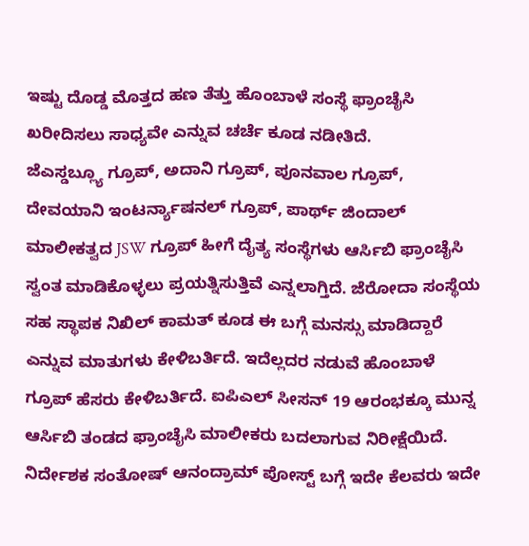ಇಷ್ಟು ದೊಡ್ಡ ಮೊತ್ತದ ಹಣ ತೆತ್ತು ಹೊಂಬಾಳೆ ಸಂಸ್ಥೆ ಫ್ರಾಂಚೈಸಿ ಖರೀದಿಸಲು ಸಾಧ್ಯವೇ ಎನ್ನುವ ಚರ್ಚೆ ಕೂಡ ನಡೀತಿದೆ.
ಜೆಎಸ್ಡಬ್ಲ್ಯೂ ಗ್ರೂಪ್, ಅದಾನಿ ಗ್ರೂಪ್, ಪೂನವಾಲ ಗ್ರೂಪ್, ದೇವಯಾನಿ ಇಂಟರ್ನ್ಯಾಷನಲ್ ಗ್ರೂಪ್, ಪಾರ್ಥ್ ಜಿಂದಾಲ್ ಮಾಲೀಕತ್ವದ JSW ಗ್ರೂಪ್ ಹೀಗೆ ದೈತ್ಯ ಸಂಸ್ಥೆಗಳು ಆರ್ಸಿಬಿ ಫ್ರಾಂಚೈಸಿ ಸ್ವಂತ ಮಾಡಿಕೊಳ್ಳಲು ಪ್ರಯತ್ನಿಸುತ್ತಿವೆ ಎನ್ನಲಾಗ್ತಿದೆ. ಜೆರೋದಾ ಸಂಸ್ಥೆಯ ಸಹ ಸ್ಥಾಪಕ ನಿಖಿಲ್ ಕಾಮತ್ ಕೂಡ ಈ ಬಗ್ಗೆ ಮನಸ್ಸು ಮಾಡಿದ್ದಾರೆ ಎನ್ನುವ ಮಾತುಗಳು ಕೇಳಿಬರ್ತಿದೆ. ಇದೆಲ್ಲದರ ನಡುವೆ ಹೊಂಬಾಳೆ ಗ್ರೂಪ್ ಹೆಸರು ಕೇಳಿಬರ್ತಿದೆ. ಐಪಿಎಲ್ ಸೀಸನ್ 19 ಆರಂಭಕ್ಕೂ ಮುನ್ನ ಆರ್ಸಿಬಿ ತಂಡದ ಫ್ರಾಂಚೈಸಿ ಮಾಲೀಕರು ಬದಲಾಗುವ ನಿರೀಕ್ಷೆಯಿದೆ.
ನಿರ್ದೇಶಕ ಸಂತೋಷ್ ಆನಂದ್ರಾಮ್ ಪೋಸ್ಟ್ ಬಗ್ಗೆ ಇದೇ ಕೆಲವರು ಇದೇ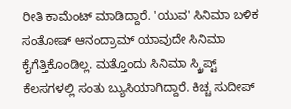ರೀತಿ ಕಾಮೆಂಟ್ ಮಾಡಿದ್ದಾರೆ. 'ಯುವ' ಸಿನಿಮಾ ಬಳಿಕ ಸಂತೋಷ್ ಆನಂದ್ರಾಮ್ ಯಾವುದೇ ಸಿನಿಮಾ ಕೈಗೆತ್ತಿಕೊಂಡಿಲ್ಲ. ಮತ್ತೊಂದು ಸಿನಿಮಾ ಸ್ಕ್ರಿಪ್ಟ್ ಕೆಲಸಗಳಲ್ಲಿ ಸಂತು ಬ್ಯುಸಿಯಾಗಿದ್ದಾರೆ. ಕಿಚ್ಚ ಸುದೀಪ್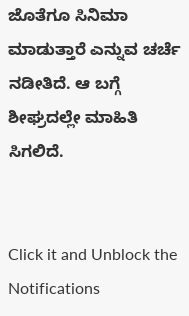ಜೊತೆಗೂ ಸಿನಿಮಾ ಮಾಡುತ್ತಾರೆ ಎನ್ನುವ ಚರ್ಚೆ ನಡೀತಿದೆ. ಆ ಬಗ್ಗೆ ಶೀಘ್ರದಲ್ಲೇ ಮಾಹಿತಿ ಸಿಗಲಿದೆ.


Click it and Unblock the Notifications